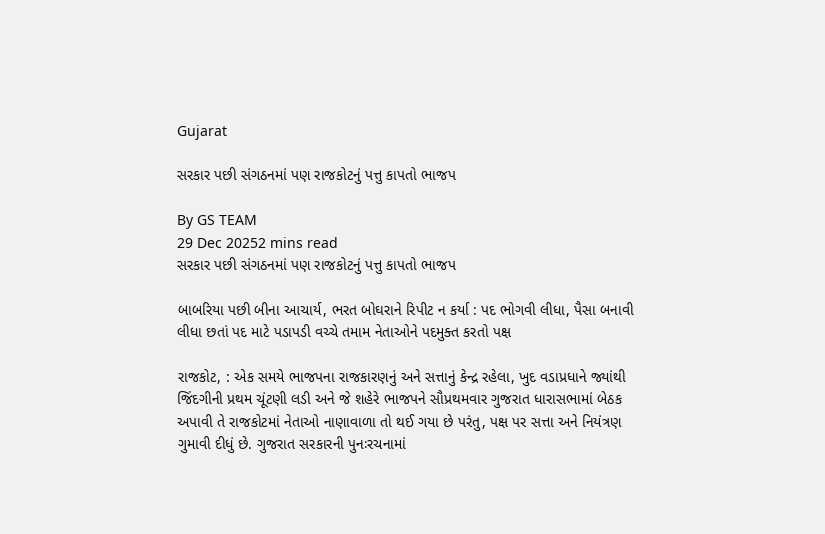Gujarat

સરકાર પછી સંગઠનમાં પણ રાજકોટનું પત્તુ કાપતો ભાજપ

By GS TEAM
29 Dec 20252 mins read
સરકાર પછી સંગઠનમાં પણ રાજકોટનું પત્તુ કાપતો ભાજપ

બાબરિયા પછી બીના આચાર્ય, ભરત બોઘરાને રિપીટ ન કર્યા : પદ ભોગવી લીધા, પૈસા બનાવી લીધા છતાં પદ માટે પડાપડી વચ્ચે તમામ નેતાઓને પદમુક્ત કરતો પક્ષ

રાજકોટ, : એક સમયે ભાજપના રાજકારણનું અને સત્તાનું કેન્દ્ર રહેલા, ખુદ વડાપ્રધાને જ્યાંથી જિંદગીની પ્રથમ ચૂંટણી લડી અને જે શહેરે ભાજપને સૌપ્રથમવાર ગુજરાત ધારાસભામાં બેઠક અપાવી તે રાજકોટમાં નેતાઓ નાણાવાળા તો થઈ ગયા છે પરંતુ, પક્ષ પર સત્તા અને નિયંત્રણ ગુમાવી દીધું છે. ગુજરાત સરકારની પુનઃરચનામાં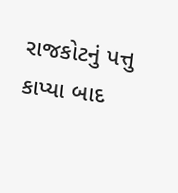રાજકોટનું પત્તુ કાપ્યા બાદ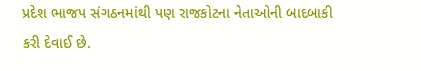પ્રદેશ ભાજપ સંગઠનમાંથી પણ રાજકોટના નેતાઓની બાદબાકી કરી દેવાઈ છે.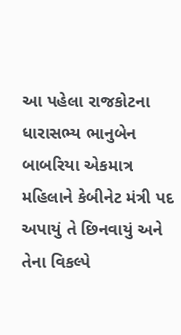આ પહેલા રાજકોટના ધારાસભ્ય ભાનુબેન બાબરિયા એકમાત્ર મહિલાને કેબીનેટ મંત્રી પદ અપાયું તે છિનવાયું અને તેના વિકલ્પે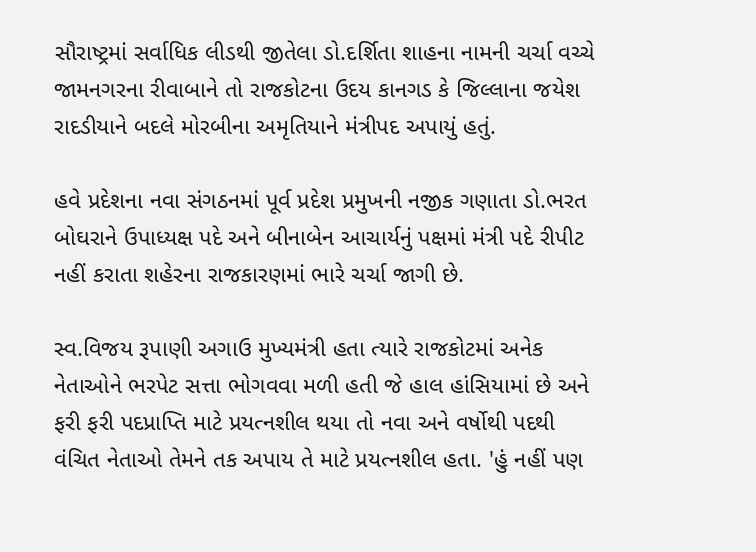સૌરાષ્ટ્રમાં સર્વાધિક લીડથી જીતેલા ડો.દર્શિતા શાહના નામની ચર્ચા વચ્ચે જામનગરના રીવાબાને તો રાજકોટના ઉદય કાનગડ કે જિલ્લાના જયેશ રાદડીયાને બદલે મોરબીના અમૃતિયાને મંત્રીપદ અપાયું હતું.

હવે પ્રદેશના નવા સંગઠનમાં પૂર્વ પ્રદેશ પ્રમુખની નજીક ગણાતા ડો.ભરત બોઘરાને ઉપાધ્યક્ષ પદે અને બીનાબેન આચાર્યનું પક્ષમાં મંત્રી પદે રીપીટ નહીં કરાતા શહેરના રાજકારણમાં ભારે ચર્ચા જાગી છે.

સ્વ.વિજય રૂપાણી અગાઉ મુખ્યમંત્રી હતા ત્યારે રાજકોટમાં અનેક નેતાઓને ભરપેટ સત્તા ભોગવવા મળી હતી જે હાલ હાંસિયામાં છે અને ફરી ફરી પદપ્રાપ્તિ માટે પ્રયત્નશીલ થયા તો નવા અને વર્ષોથી પદથી વંચિત નેતાઓ તેમને તક અપાય તે માટે પ્રયત્નશીલ હતા. 'હું નહીં પણ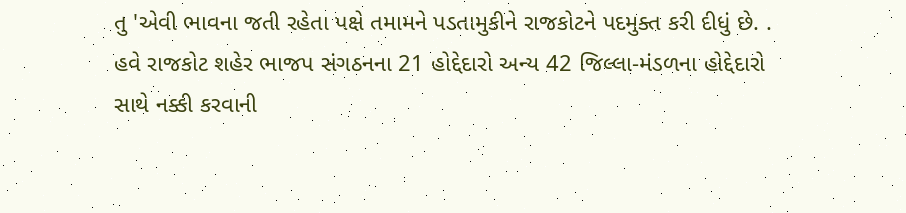તુ 'એવી ભાવના જતી રહેતા પક્ષે તમામને પડતામુકીને રાજકોટને પદમુક્ત કરી દીધું છે. .  હવે રાજકોટ શહેર ભાજપ સંગઠનના 21 હોદ્દેદારો અન્ય 42 જિલ્લા-મંડળના હોદ્દેદારો સાથે નક્કી કરવાની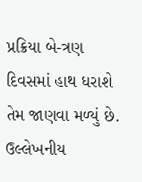પ્રક્રિયા બે-ત્રણ દિવસમાં હાથ ધરાશે તેમ જાણવા મળ્યું છે. ઉલ્લેખનીય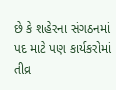છે કે શહેરના સંગઠનમાં પદ માટે પણ કાર્યકરોમાં તીવ્ર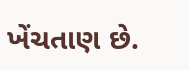ખેંચતાણ છે.